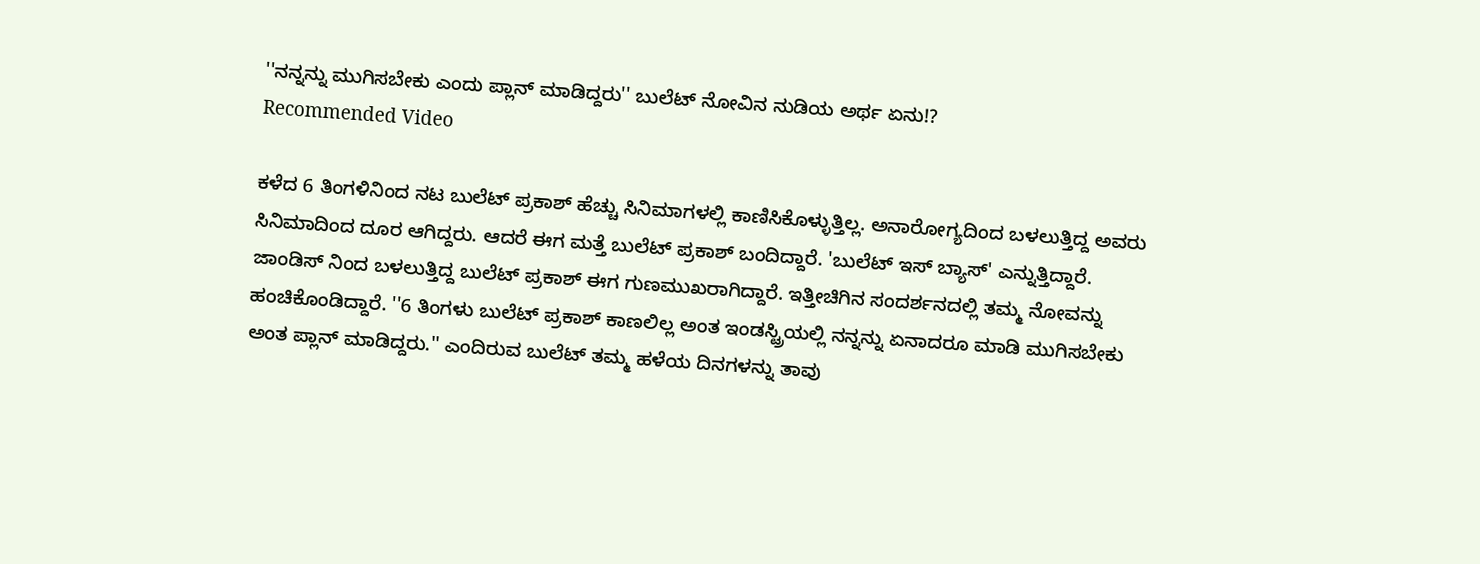''ನನ್ನನ್ನು ಮುಗಿಸಬೇಕು ಎಂದು ಪ್ಲಾನ್ ಮಾಡಿದ್ದರು'' ಬುಲೆಟ್ ನೋವಿನ ನುಡಿಯ ಅರ್ಥ ಏನು!?
Recommended Video

ಕಳೆದ 6 ತಿಂಗಳಿನಿಂದ ನಟ ಬುಲೆಟ್ ಪ್ರಕಾಶ್ ಹೆಚ್ಚು ಸಿನಿಮಾಗಳಲ್ಲಿ ಕಾಣಿಸಿಕೊಳ್ಳುತ್ತಿಲ್ಲ. ಅನಾರೋಗ್ಯದಿಂದ ಬಳಲುತ್ತಿದ್ದ ಅವರು ಸಿನಿಮಾದಿಂದ ದೂರ ಆಗಿದ್ದರು. ಆದರೆ ಈಗ ಮತ್ತೆ ಬುಲೆಟ್ ಪ್ರಕಾಶ್ ಬಂದಿದ್ದಾರೆ. 'ಬುಲೆಟ್ ಇಸ್ ಬ್ಯಾಸ್' ಎನ್ನುತ್ತಿದ್ದಾರೆ.
ಜಾಂಡಿಸ್ ನಿಂದ ಬಳಲುತ್ತಿದ್ದ ಬುಲೆಟ್ ಪ್ರಕಾಶ್ ಈಗ ಗುಣಮುಖರಾಗಿದ್ದಾರೆ. ಇತ್ತೀಚಿಗಿನ ಸಂದರ್ಶನದಲ್ಲಿ ತಮ್ಮ ನೋವನ್ನು ಹಂಚಿಕೊಂಡಿದ್ದಾರೆ. ''6 ತಿಂಗಳು ಬುಲೆಟ್ ಪ್ರಕಾಶ್ ಕಾಣಲಿಲ್ಲ ಅಂತ ಇಂಡಸ್ಟ್ರಿಯಲ್ಲಿ ನನ್ನನ್ನು ಏನಾದರೂ ಮಾಡಿ ಮುಗಿಸಬೇಕು ಅಂತ ಪ್ಲಾನ್ ಮಾಡಿದ್ದರು.'' ಎಂದಿರುವ ಬುಲೆಟ್ ತಮ್ಮ ಹಳೆಯ ದಿನಗಳನ್ನು ತಾವು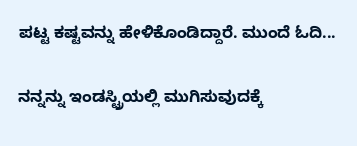ಪಟ್ಟ ಕಷ್ಟವನ್ನು ಹೇಳಿಕೊಂಡಿದ್ದಾರೆ. ಮುಂದೆ ಓದಿ...

ನನ್ನನ್ನು ಇಂಡಸ್ಟ್ರಿಯಲ್ಲಿ ಮುಗಿಸುವುದಕ್ಕೆ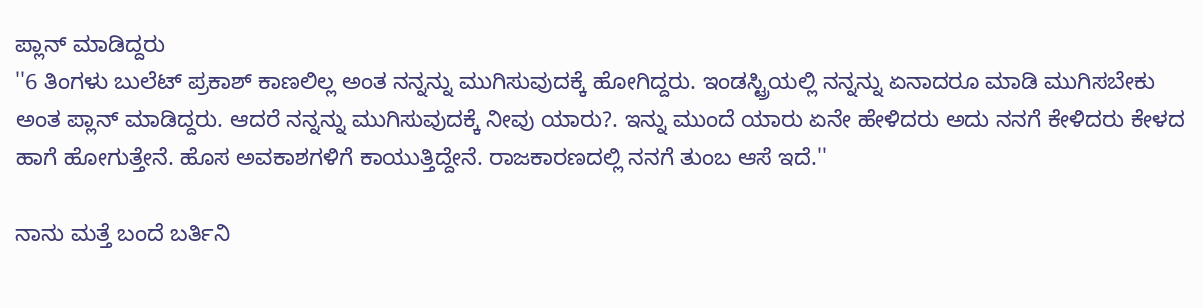ಪ್ಲಾನ್ ಮಾಡಿದ್ದರು
''6 ತಿಂಗಳು ಬುಲೆಟ್ ಪ್ರಕಾಶ್ ಕಾಣಲಿಲ್ಲ ಅಂತ ನನ್ನನ್ನು ಮುಗಿಸುವುದಕ್ಕೆ ಹೋಗಿದ್ದರು. ಇಂಡಸ್ಟ್ರಿಯಲ್ಲಿ ನನ್ನನ್ನು ಏನಾದರೂ ಮಾಡಿ ಮುಗಿಸಬೇಕು ಅಂತ ಪ್ಲಾನ್ ಮಾಡಿದ್ದರು. ಆದರೆ ನನ್ನನ್ನು ಮುಗಿಸುವುದಕ್ಕೆ ನೀವು ಯಾರು?. ಇನ್ನು ಮುಂದೆ ಯಾರು ಏನೇ ಹೇಳಿದರು ಅದು ನನಗೆ ಕೇಳಿದರು ಕೇಳದ ಹಾಗೆ ಹೋಗುತ್ತೇನೆ. ಹೊಸ ಅವಕಾಶಗಳಿಗೆ ಕಾಯುತ್ತಿದ್ದೇನೆ. ರಾಜಕಾರಣದಲ್ಲಿ ನನಗೆ ತುಂಬ ಆಸೆ ಇದೆ.''

ನಾನು ಮತ್ತೆ ಬಂದೆ ಬರ್ತಿನಿ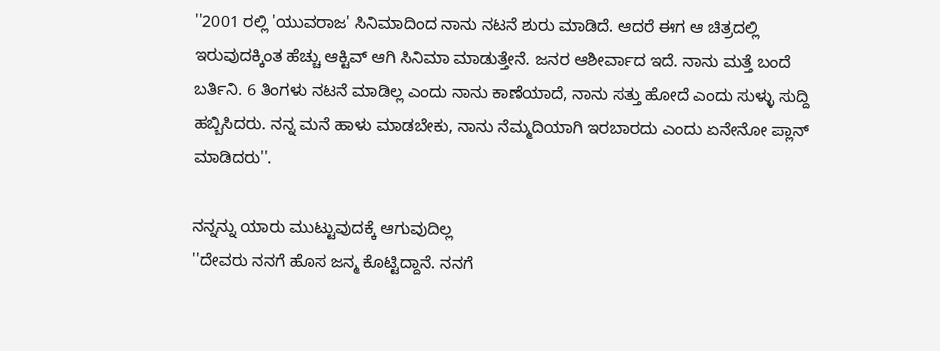''2001 ರಲ್ಲಿ 'ಯುವರಾಜ' ಸಿನಿಮಾದಿಂದ ನಾನು ನಟನೆ ಶುರು ಮಾಡಿದೆ. ಆದರೆ ಈಗ ಆ ಚಿತ್ರದಲ್ಲಿ ಇರುವುದಕ್ಕಿಂತ ಹೆಚ್ಚು ಆಕ್ಟಿವ್ ಆಗಿ ಸಿನಿಮಾ ಮಾಡುತ್ತೇನೆ. ಜನರ ಆಶೀರ್ವಾದ ಇದೆ. ನಾನು ಮತ್ತೆ ಬಂದೆ ಬರ್ತಿನಿ. 6 ತಿಂಗಳು ನಟನೆ ಮಾಡಿಲ್ಲ ಎಂದು ನಾನು ಕಾಣೆಯಾದೆ, ನಾನು ಸತ್ತು ಹೋದೆ ಎಂದು ಸುಳ್ಳು ಸುದ್ದಿ ಹಬ್ಬಿಸಿದರು. ನನ್ನ ಮನೆ ಹಾಳು ಮಾಡಬೇಕು, ನಾನು ನೆಮ್ಮದಿಯಾಗಿ ಇರಬಾರದು ಎಂದು ಏನೇನೋ ಪ್ಲಾನ್ ಮಾಡಿದರು''.

ನನ್ನನ್ನು ಯಾರು ಮುಟ್ಟುವುದಕ್ಕೆ ಆಗುವುದಿಲ್ಲ
''ದೇವರು ನನಗೆ ಹೊಸ ಜನ್ಮ ಕೊಟ್ಟಿದ್ದಾನೆ. ನನಗೆ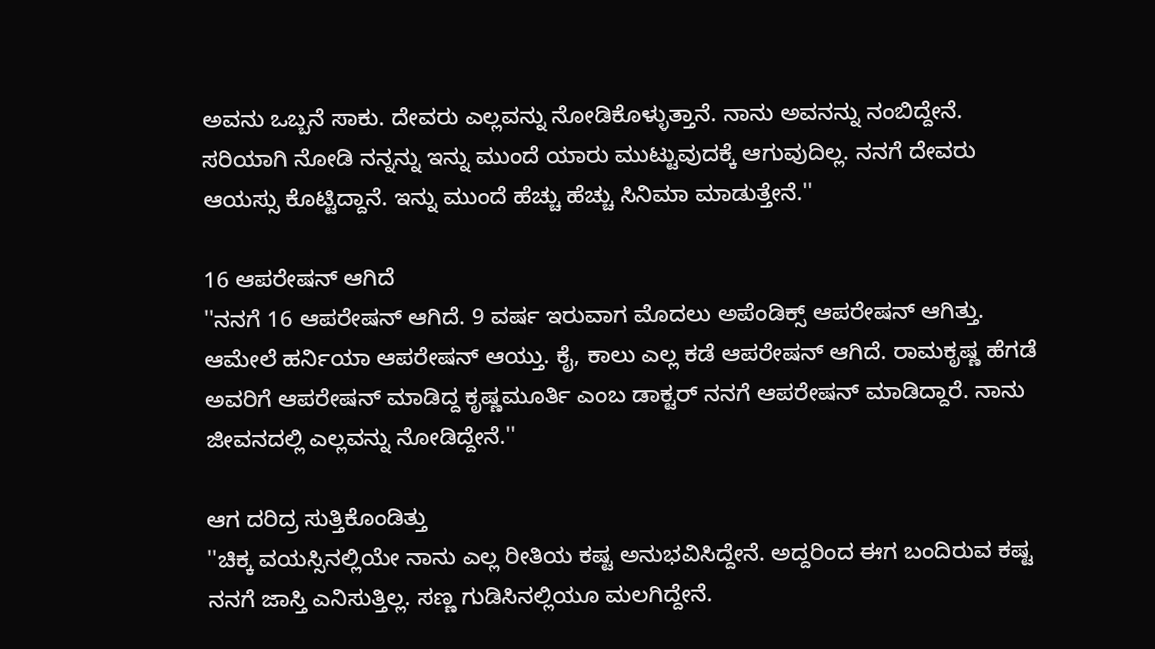ಅವನು ಒಬ್ಬನೆ ಸಾಕು. ದೇವರು ಎಲ್ಲವನ್ನು ನೋಡಿಕೊಳ್ಳುತ್ತಾನೆ. ನಾನು ಅವನನ್ನು ನಂಬಿದ್ದೇನೆ. ಸರಿಯಾಗಿ ನೋಡಿ ನನ್ನನ್ನು ಇನ್ನು ಮುಂದೆ ಯಾರು ಮುಟ್ಟುವುದಕ್ಕೆ ಆಗುವುದಿಲ್ಲ. ನನಗೆ ದೇವರು ಆಯಸ್ಸು ಕೊಟ್ಟಿದ್ದಾನೆ. ಇನ್ನು ಮುಂದೆ ಹೆಚ್ಚು ಹೆಚ್ಚು ಸಿನಿಮಾ ಮಾಡುತ್ತೇನೆ.''

16 ಆಪರೇಷನ್ ಆಗಿದೆ
''ನನಗೆ 16 ಆಪರೇಷನ್ ಆಗಿದೆ. 9 ವರ್ಷ ಇರುವಾಗ ಮೊದಲು ಅಪೆಂಡಿಕ್ಸ್ ಆಪರೇಷನ್ ಆಗಿತ್ತು. ಆಮೇಲೆ ಹರ್ನಿಯಾ ಆಪರೇಷನ್ ಆಯ್ತು. ಕೈ, ಕಾಲು ಎಲ್ಲ ಕಡೆ ಆಪರೇಷನ್ ಆಗಿದೆ. ರಾಮಕೃಷ್ಣ ಹೆಗಡೆ ಅವರಿಗೆ ಆಪರೇಷನ್ ಮಾಡಿದ್ದ ಕೃಷ್ಣಮೂರ್ತಿ ಎಂಬ ಡಾಕ್ಟರ್ ನನಗೆ ಆಪರೇಷನ್ ಮಾಡಿದ್ದಾರೆ. ನಾನು ಜೀವನದಲ್ಲಿ ಎಲ್ಲವನ್ನು ನೋಡಿದ್ದೇನೆ.''

ಆಗ ದರಿದ್ರ ಸುತ್ತಿಕೊಂಡಿತ್ತು
''ಚಿಕ್ಕ ವಯಸ್ಸಿನಲ್ಲಿಯೇ ನಾನು ಎಲ್ಲ ರೀತಿಯ ಕಷ್ಟ ಅನುಭವಿಸಿದ್ದೇನೆ. ಅದ್ದರಿಂದ ಈಗ ಬಂದಿರುವ ಕಷ್ಟ ನನಗೆ ಜಾಸ್ತಿ ಎನಿಸುತ್ತಿಲ್ಲ. ಸಣ್ಣ ಗುಡಿಸಿನಲ್ಲಿಯೂ ಮಲಗಿದ್ದೇನೆ.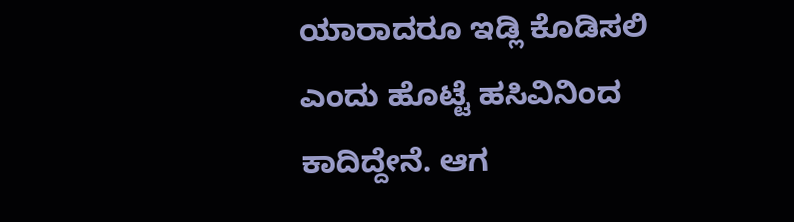ಯಾರಾದರೂ ಇಡ್ಲಿ ಕೊಡಿಸಲಿ ಎಂದು ಹೊಟ್ಟೆ ಹಸಿವಿನಿಂದ ಕಾದಿದ್ದೇನೆ. ಆಗ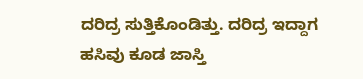ದರಿದ್ರ ಸುತ್ತಿಕೊಂಡಿತ್ತು. ದರಿದ್ರ ಇದ್ದಾಗ ಹಸಿವು ಕೂಡ ಜಾಸ್ತಿ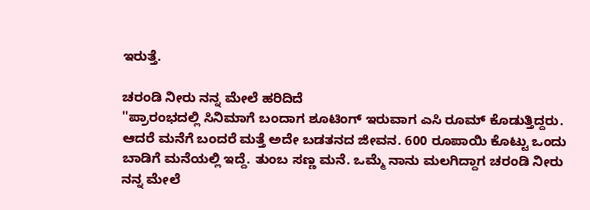ಇರುತ್ತೆ.

ಚರಂಡಿ ನೀರು ನನ್ನ ಮೇಲೆ ಹರಿದಿದೆ
''ಪ್ರಾರಂಭದಲ್ಲಿ ಸಿನಿಮಾಗೆ ಬಂದಾಗ ಶೂಟಿಂಗ್ ಇರುವಾಗ ಎಸಿ ರೂಮ್ ಕೊಡುತ್ತಿದ್ದರು. ಆದರೆ ಮನೆಗೆ ಬಂದರೆ ಮತ್ತೆ ಅದೇ ಬಡತನದ ಜೀವನ. 600 ರೂಪಾಯಿ ಕೊಟ್ಟು ಒಂದು ಬಾಡಿಗೆ ಮನೆಯಲ್ಲಿ ಇದ್ದೆ. ತುಂಬ ಸಣ್ಣ ಮನೆ. ಒಮ್ಮೆ ನಾನು ಮಲಗಿದ್ದಾಗ ಚರಂಡಿ ನೀರು ನನ್ನ ಮೇಲೆ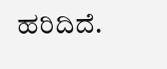ಹರಿದಿದೆ.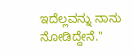ಇದೆಲ್ಲವನ್ನು ನಾನು ನೋಡಿದ್ದೇನೆ.''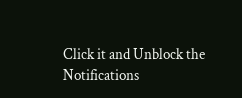Click it and Unblock the Notifications